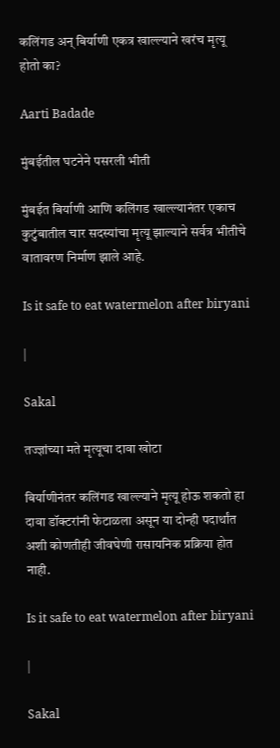कलिंगड अन् बिर्याणी एकत्र खाल्ल्याने खरंच मृत्यू होतो का?

Aarti Badade

मुंबईतील घटनेने पसरली भीती

मुंबईत बिर्याणी आणि कलिंगड खाल्ल्यानंतर एकाच कुटुंबातील चार सदस्यांचा मृत्यू झाल्याने सर्वत्र भीतीचे वातावरण निर्माण झाले आहे.

Is it safe to eat watermelon after biryani

|

Sakal

तज्ज्ञांच्या मते मृत्यूचा दावा खोटा

बिर्याणीनंतर कलिंगड खाल्ल्याने मृत्यू होऊ शकतो हा दावा डॉक्टरांनी फेटाळला असून या दोन्ही पदार्थांत अशी कोणतीही जीवघेणी रासायनिक प्रक्रिया होत नाही.

Is it safe to eat watermelon after biryani

|

Sakal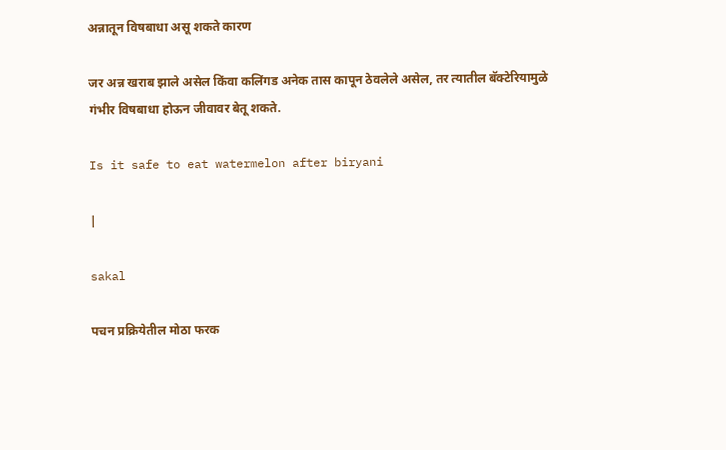अन्नातून विषबाधा असू शकते कारण

जर अन्न खराब झाले असेल किंवा कलिंगड अनेक तास कापून ठेवलेले असेल, तर त्यातील बॅक्टेरियामुळे गंभीर विषबाधा होऊन जीवावर बेतू शकते.

Is it safe to eat watermelon after biryani

|

sakal

पचन प्रक्रियेतील मोठा फरक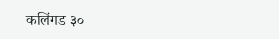कलिंगड ३०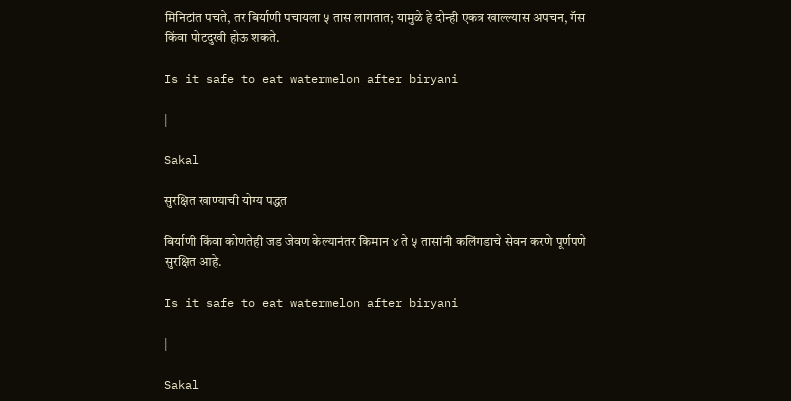मिनिटांत पचते, तर बिर्याणी पचायला ५ तास लागतात; यामुळे हे दोन्ही एकत्र खाल्ल्यास अपचन, गॅस किंवा पोटदुखी होऊ शकते.

Is it safe to eat watermelon after biryani

|

Sakal

सुरक्षित खाण्याची योग्य पद्धत

बिर्याणी किंवा कोणतेही जड जेवण केल्यानंतर किमान ४ ते ५ तासांनी कलिंगडाचे सेवन करणे पूर्णपणे सुरक्षित आहे.

Is it safe to eat watermelon after biryani

|

Sakal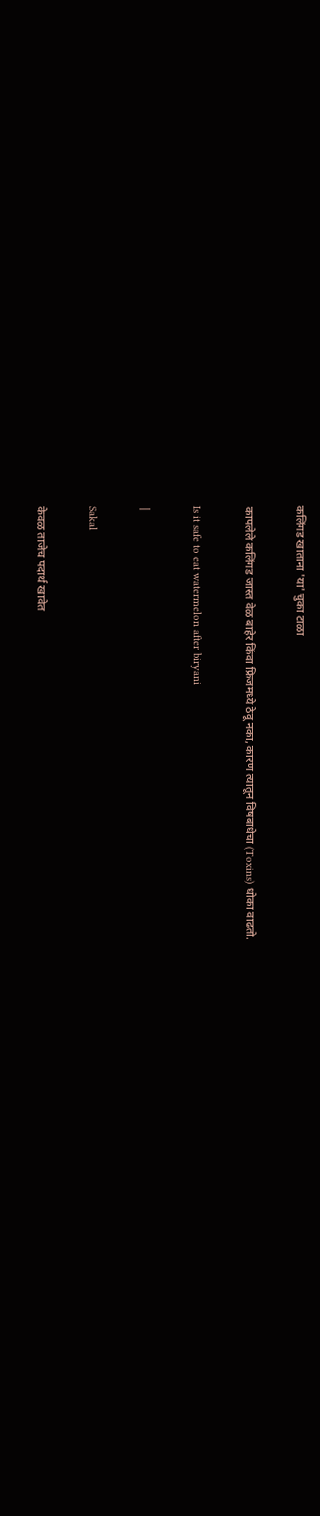कलिंगड खाताना 'या' चुका टाळा

कापलेले कलिंगड जास्त वेळ बाहेर किंवा फ्रिजमध्ये ठेवू नका, कारण त्यातून विषबाधेचा (Toxins) धोका वाढतो.

Is it safe to eat watermelon after biryani

|

Sakal

केवळ ताजेच पदार्थ खावेत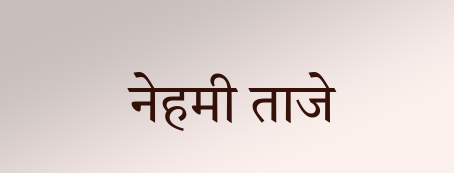नेहमी ताजे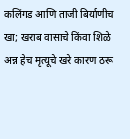कलिंगड आणि ताजी बिर्याणीच खा; खराब वासाचे किंवा शिळे अन्न हेच मृत्यूचे खरे कारण ठरू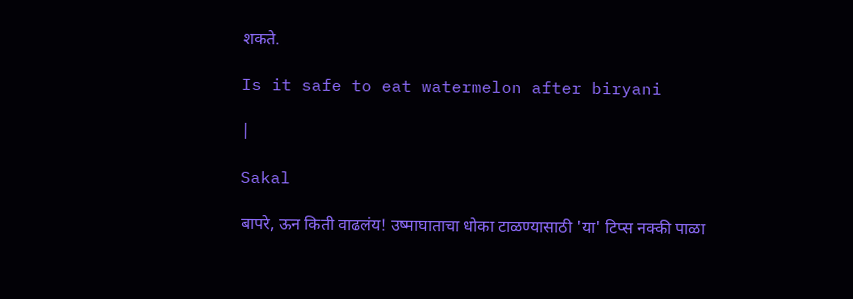शकते.

Is it safe to eat watermelon after biryani

|

Sakal

बापरे, ऊन किती वाढलंय! उष्माघाताचा धोका टाळण्यासाठी 'या' टिप्स नक्की पाळा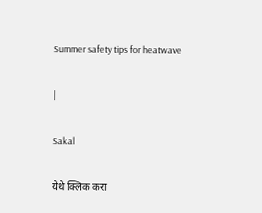Summer safety tips for heatwave

|

Sakal

येथे क्लिक करा